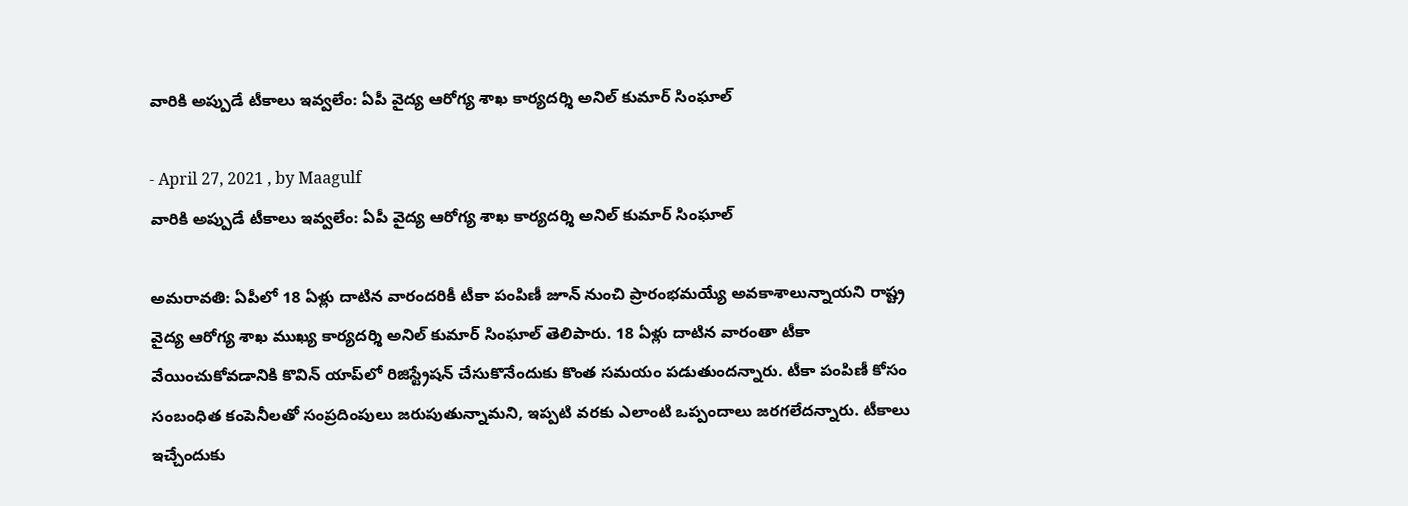వారికి అప్పుడే టీకాలు ఇవ్వలేం: ఏపీ వైద్య ఆరోగ్య శాఖ కార్యదర్శి అనిల్‌ కుమార్‌ సింఘాల్‌

- April 27, 2021 , by Maagulf
వారికి అప్పుడే టీకాలు ఇవ్వలేం: ఏపీ వైద్య ఆరోగ్య శాఖ కార్యదర్శి అనిల్‌ కుమార్‌ సింఘాల్‌

అమరావతి: ఏపీలో 18 ఏళ్లు దాటిన వారందరికీ టీకా పంపిణీ జూన్‌ నుంచి ప్రారంభమయ్యే అవకాశాలున్నాయని రాష్ట్ర వైద్య ఆరోగ్య శాఖ ముఖ్య కార్యదర్శి అనిల్‌ కుమార్‌ సింఘాల్‌ తెలిపారు. 18 ఏళ్లు దాటిన వారంతా టీకా వేయించుకోవడానికి కొవిన్‌ యాప్‌లో రిజిస్ట్రేషన్‌ చేసుకొనేందుకు కొంత సమయం పడుతుందన్నారు. టీకా పంపిణీ కోసం సంబంధిత కంపెనీలతో సంప్రదింపులు జరుపుతున్నామని, ఇప్పటి వరకు ఎలాంటి ఒప్పందాలు జరగలేదన్నారు. టీకాలు ఇచ్చేందుకు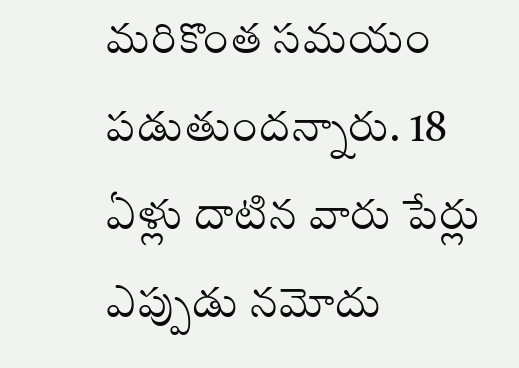మరికొంత సమయం పడుతుందన్నారు. 18 ఏళ్లు దాటిన వారు పేర్లు ఎప్పుడు నమోదు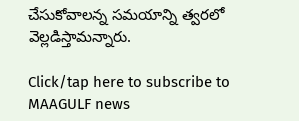చేసుకోవాలన్న సమయాన్ని త్వరలో వెల్లడిస్తామన్నారు.

Click/tap here to subscribe to MAAGULF news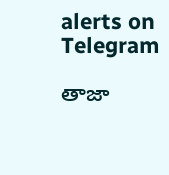alerts on Telegram

తాజా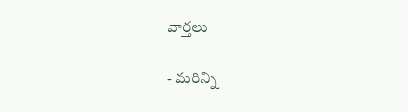వార్తలు

- మరిన్ని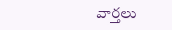వార్తలు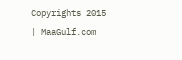Copyrights 2015 | MaaGulf.com